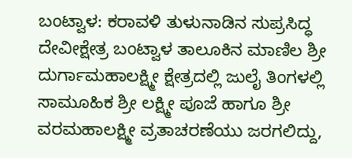ಬಂಟ್ವಾಳ: ಕರಾವಳಿ ತುಳುನಾಡಿನ ಸುಪ್ರಸಿದ್ಧ ದೇವೀಕ್ಷೇತ್ರ ಬಂಟ್ವಾಳ ತಾಲೂಕಿನ ಮಾಣಿಲ ಶ್ರೀ ದುರ್ಗಾಮಹಾಲಕ್ಷ್ಮೀ ಕ್ಷೇತ್ರದಲ್ಲಿ ಜುಲೈ ತಿಂಗಳಲ್ಲಿ ಸಾಮೂಹಿಕ ಶ್ರೀ ಲಕ್ಷ್ಮೀ ಪೂಜೆ ಹಾಗೂ ಶ್ರೀ ವರಮಹಾಲಕ್ಷ್ಮೀ ವ್ರತಾಚರಣೆಯು ಜರಗಲಿದ್ದು,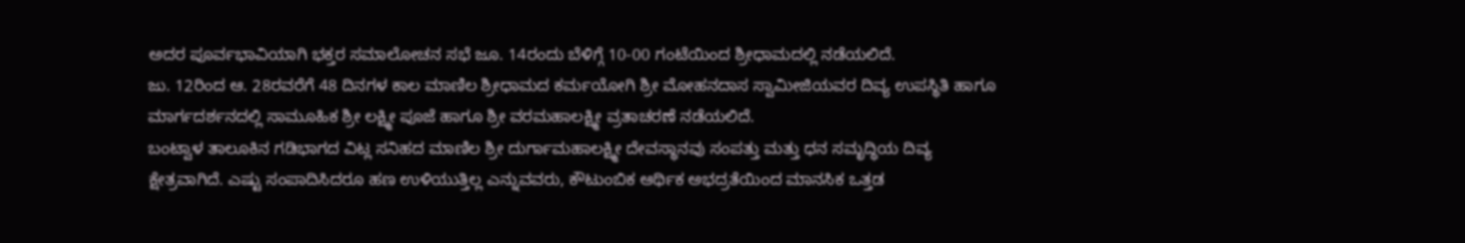ಅದರ ಪೂರ್ವಭಾವಿಯಾಗಿ ಭಕ್ತರ ಸಮಾಲೋಚನ ಸಭೆ ಜೂ. 14ರಂದು ಬೆಳಿಗ್ಗೆ 10-00 ಗಂಟೆಯಿಂದ ಶ್ರೀಧಾಮದಲ್ಲಿ ನಡೆಯಲಿದೆ.
ಜು. 12ರಿಂದ ಆ. 28ರವರೆಗೆ 48 ದಿನಗಳ ಕಾಲ ಮಾಣಿಲ ಶ್ರೀಧಾಮದ ಕರ್ಮಯೋಗಿ ಶ್ರೀ ಮೋಹನದಾಸ ಸ್ವಾಮೀಜಿಯವರ ದಿವ್ಯ ಉಪಸ್ಥಿತಿ ಹಾಗೂ ಮಾರ್ಗದರ್ಶನದಲ್ಲಿ ಸಾಮೂಹಿಕ ಶ್ರೀ ಲಕ್ಷ್ಮೀ ಪೂಜೆ ಹಾಗೂ ಶ್ರೀ ವರಮಹಾಲಕ್ಷ್ಮೀ ವ್ರತಾಚರಣೆ ನಡೆಯಲಿದೆ.
ಬಂಟ್ವಾಳ ತಾಲೂಕಿನ ಗಡಿಭಾಗದ ವಿಟ್ಲ ಸನಿಹದ ಮಾಣಿಲ ಶ್ರೀ ದುರ್ಗಾಮಹಾಲಕ್ಷ್ಮೀ ದೇವಸ್ಥಾನವು ಸಂಪತ್ತು ಮತ್ತು ಧನ ಸಮೃದ್ಧಿಯ ದಿವ್ಯ ಕ್ಷೇತ್ರವಾಗಿದೆ. ಎಷ್ಟು ಸಂಪಾದಿಸಿದರೂ ಹಣ ಉಳಿಯುತ್ತಿಲ್ಲ ಎನ್ನುವವರು, ಕೌಟುಂಬಿಕ ಆರ್ಥಿಕ ಅಭದ್ರತೆಯಿಂದ ಮಾನಸಿಕ ಒತ್ತಡ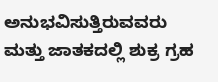ಅನುಭವಿಸುತ್ತಿರುವವರು ಮತ್ತು ಜಾತಕದಲ್ಲಿ ಶುಕ್ರ ಗ್ರಹ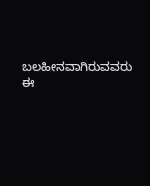ಬಲಹೀನವಾಗಿರುವವರು ಈ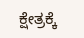ಕ್ಷೇತ್ರಕ್ಕೆ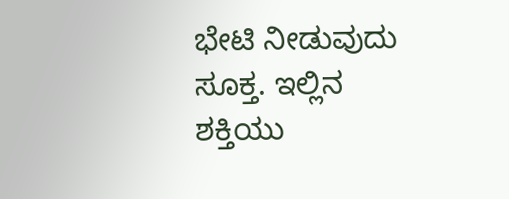ಭೇಟಿ ನೀಡುವುದು ಸೂಕ್ತ. ಇಲ್ಲಿನ ಶಕ್ತಿಯು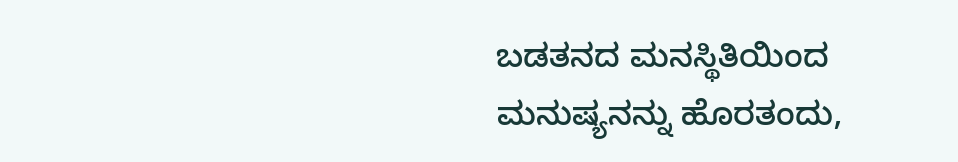ಬಡತನದ ಮನಸ್ಥಿತಿಯಿಂದ ಮನುಷ್ಯನನ್ನು ಹೊರತಂದು,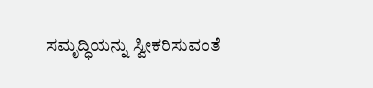ಸಮೃದ್ಧಿಯನ್ನು ಸ್ವೀಕರಿಸುವಂತೆ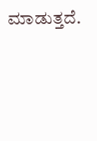ಮಾಡುತ್ತದೆ.